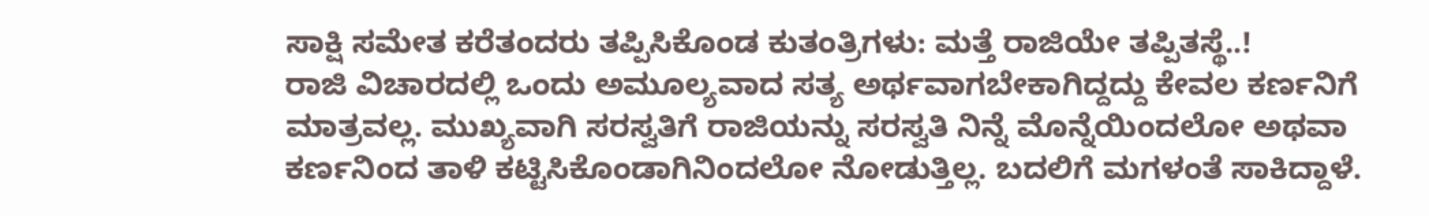ಸಾಕ್ಷಿ ಸಮೇತ ಕರೆತಂದರು ತಪ್ಪಿಸಿಕೊಂಡ ಕುತಂತ್ರಿಗಳು: ಮತ್ತೆ ರಾಜಿಯೇ ತಪ್ಪಿತಸ್ಥೆ..!
ರಾಜಿ ವಿಚಾರದಲ್ಲಿ ಒಂದು ಅಮೂಲ್ಯವಾದ ಸತ್ಯ ಅರ್ಥವಾಗಬೇಕಾಗಿದ್ದದ್ದು ಕೇವಲ ಕರ್ಣನಿಗೆ ಮಾತ್ರವಲ್ಲ. ಮುಖ್ಯವಾಗಿ ಸರಸ್ವತಿಗೆ ರಾಜಿಯನ್ನು ಸರಸ್ವತಿ ನಿನ್ನೆ ಮೊನ್ನೆಯಿಂದಲೋ ಅಥವಾ ಕರ್ಣನಿಂದ ತಾಳಿ ಕಟ್ಟಿಸಿಕೊಂಡಾಗಿನಿಂದಲೋ ನೋಡುತ್ತಿಲ್ಲ. ಬದಲಿಗೆ ಮಗಳಂತೆ ಸಾಕಿದ್ದಾಳೆ.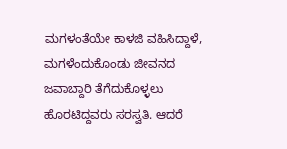ಮಗಳಂತೆಯೇ ಕಾಳಜಿ ವಹಿಸಿದ್ದಾಳೆ, ಮಗಳೆಂದುಕೊಂಡು ಜೀವನದ ಜವಾಬ್ದಾರಿ ತೆಗೆದುಕೊಳ್ಳಲು ಹೊರಟಿದ್ದವರು ಸರಸ್ವತಿ. ಆದರೆ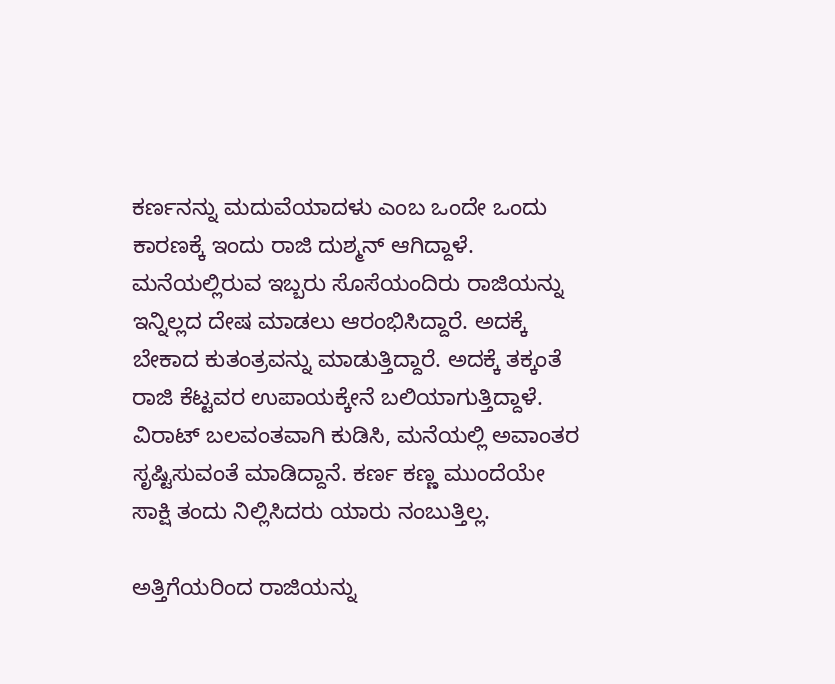ಕರ್ಣನನ್ನು ಮದುವೆಯಾದಳು ಎಂಬ ಒಂದೇ ಒಂದು ಕಾರಣಕ್ಕೆ ಇಂದು ರಾಜಿ ದುಶ್ಮನ್ ಆಗಿದ್ದಾಳೆ.
ಮನೆಯಲ್ಲಿರುವ ಇಬ್ಬರು ಸೊಸೆಯಂದಿರು ರಾಜಿಯನ್ನು ಇನ್ನಿಲ್ಲದ ದೇಷ ಮಾಡಲು ಆರಂಭಿಸಿದ್ದಾರೆ. ಅದಕ್ಕೆ ಬೇಕಾದ ಕುತಂತ್ರವನ್ನು ಮಾಡುತ್ತಿದ್ದಾರೆ. ಅದಕ್ಕೆ ತಕ್ಕಂತೆ ರಾಜಿ ಕೆಟ್ಟವರ ಉಪಾಯಕ್ಕೇನೆ ಬಲಿಯಾಗುತ್ತಿದ್ದಾಳೆ. ವಿರಾಟ್ ಬಲವಂತವಾಗಿ ಕುಡಿಸಿ, ಮನೆಯಲ್ಲಿ ಅವಾಂತರ ಸೃಷ್ಟಿಸುವಂತೆ ಮಾಡಿದ್ದಾನೆ. ಕರ್ಣ ಕಣ್ಣ ಮುಂದೆಯೇ ಸಾಕ್ಷಿ ತಂದು ನಿಲ್ಲಿಸಿದರು ಯಾರು ನಂಬುತ್ತಿಲ್ಲ.

ಅತ್ತಿಗೆಯರಿಂದ ರಾಜಿಯನ್ನು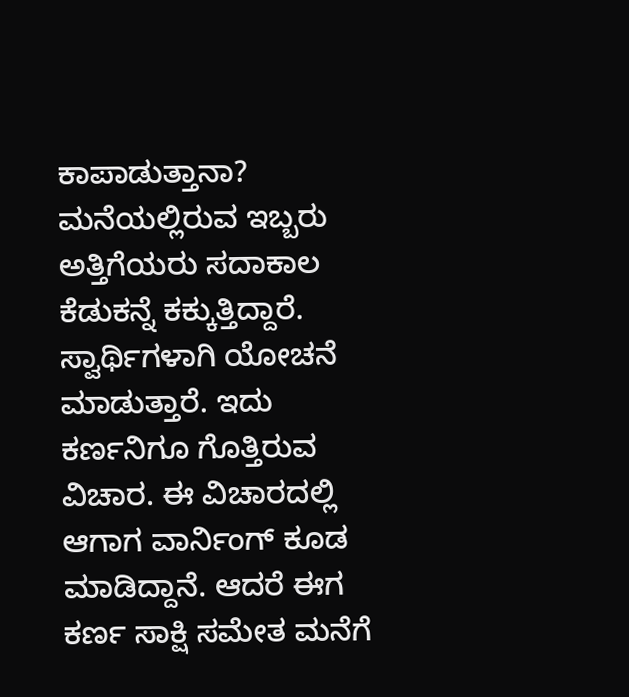ಕಾಪಾಡುತ್ತಾನಾ?
ಮನೆಯಲ್ಲಿರುವ ಇಬ್ಬರು ಅತ್ತಿಗೆಯರು ಸದಾಕಾಲ ಕೆಡುಕನ್ನೆ ಕಕ್ಕುತ್ತಿದ್ದಾರೆ. ಸ್ವಾರ್ಥಿಗಳಾಗಿ ಯೋಚನೆ ಮಾಡುತ್ತಾರೆ. ಇದು ಕರ್ಣನಿಗೂ ಗೊತ್ತಿರುವ ವಿಚಾರ. ಈ ವಿಚಾರದಲ್ಲಿ ಆಗಾಗ ವಾರ್ನಿಂಗ್ ಕೂಡ ಮಾಡಿದ್ದಾನೆ. ಆದರೆ ಈಗ ಕರ್ಣ ಸಾಕ್ಷಿ ಸಮೇತ ಮನೆಗೆ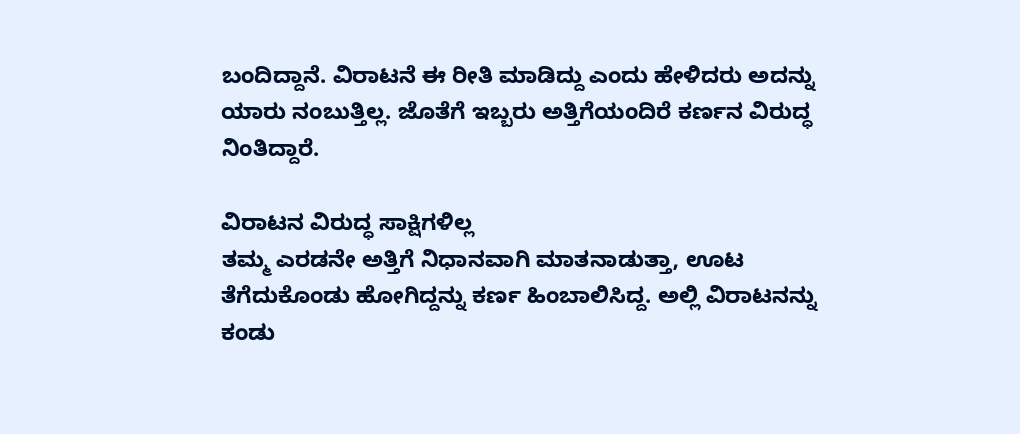ಬಂದಿದ್ದಾನೆ. ವಿರಾಟನೆ ಈ ರೀತಿ ಮಾಡಿದ್ದು ಎಂದು ಹೇಳಿದರು ಅದನ್ನು ಯಾರು ನಂಬುತ್ತಿಲ್ಲ. ಜೊತೆಗೆ ಇಬ್ಬರು ಅತ್ತಿಗೆಯಂದಿರೆ ಕರ್ಣನ ವಿರುದ್ಧ ನಿಂತಿದ್ದಾರೆ.

ವಿರಾಟನ ವಿರುದ್ಧ ಸಾಕ್ಷಿಗಳಿಲ್ಲ
ತಮ್ಮ ಎರಡನೇ ಅತ್ತಿಗೆ ನಿಧಾನವಾಗಿ ಮಾತನಾಡುತ್ತಾ, ಊಟ ತೆಗೆದುಕೊಂಡು ಹೋಗಿದ್ದನ್ನು ಕರ್ಣ ಹಿಂಬಾಲಿಸಿದ್ದ. ಅಲ್ಲಿ ವಿರಾಟನನ್ನು ಕಂಡು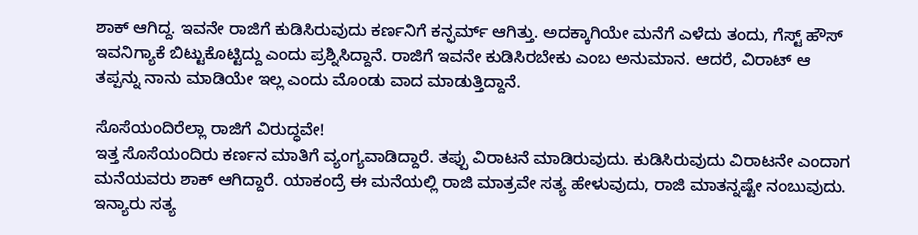ಶಾಕ್ ಆಗಿದ್ದ. ಇವನೇ ರಾಜಿಗೆ ಕುಡಿಸಿರುವುದು ಕರ್ಣನಿಗೆ ಕನ್ಫರ್ಮ್ ಆಗಿತ್ತು. ಅದಕ್ಕಾಗಿಯೇ ಮನೆಗೆ ಎಳೆದು ತಂದು, ಗೆಸ್ಟ್ ಹೌಸ್ ಇವನಿಗ್ಯಾಕೆ ಬಿಟ್ಟುಕೊಟ್ಟಿದ್ದು ಎಂದು ಪ್ರಶ್ನಿಸಿದ್ದಾನೆ. ರಾಜಿಗೆ ಇವನೇ ಕುಡಿಸಿರಬೇಕು ಎಂಬ ಅನುಮಾನ. ಆದರೆ, ವಿರಾಟ್ ಆ ತಪ್ಪನ್ನು ನಾನು ಮಾಡಿಯೇ ಇಲ್ಲ ಎಂದು ಮೊಂಡು ವಾದ ಮಾಡುತ್ತಿದ್ದಾನೆ.

ಸೊಸೆಯಂದಿರೆಲ್ಲಾ ರಾಜಿಗೆ ವಿರುದ್ಧವೇ!
ಇತ್ತ ಸೊಸೆಯಂದಿರು ಕರ್ಣನ ಮಾತಿಗೆ ವ್ಯಂಗ್ಯವಾಡಿದ್ದಾರೆ. ತಪ್ಪು ವಿರಾಟನೆ ಮಾಡಿರುವುದು. ಕುಡಿಸಿರುವುದು ವಿರಾಟನೇ ಎಂದಾಗ ಮನೆಯವರು ಶಾಕ್ ಆಗಿದ್ದಾರೆ. ಯಾಕಂದ್ರೆ ಈ ಮನೆಯಲ್ಲಿ ರಾಜಿ ಮಾತ್ರವೇ ಸತ್ಯ ಹೇಳುವುದು, ರಾಜಿ ಮಾತನ್ನಷ್ಟೇ ನಂಬುವುದು. ಇನ್ಯಾರು ಸತ್ಯ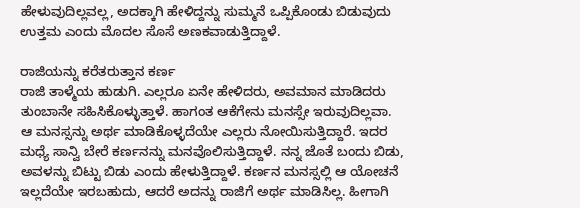ಹೇಳುವುದಿಲ್ಲವಲ್ಲ, ಅದಕ್ಕಾಗಿ ಹೇಳಿದ್ದನ್ನು ಸುಮ್ಮನೆ ಒಪ್ಪಿಕೊಂಡು ಬಿಡುವುದು ಉತ್ತಮ ಎಂದು ಮೊದಲ ಸೊಸೆ ಅಣಕವಾಡುತ್ತಿದ್ದಾಳೆ.

ರಾಜಿಯನ್ನು ಕರೆತರುತ್ತಾನ ಕರ್ಣ
ರಾಜಿ ತಾಳ್ಮೆಯ ಹುಡುಗಿ. ಎಲ್ಲರೂ ಏನೇ ಹೇಳಿದರು, ಅವಮಾನ ಮಾಡಿದರು ತುಂಬಾನೇ ಸಹಿಸಿಕೊಳ್ಳುತ್ತಾಳೆ. ಹಾಗಂತ ಆಕೆಗೇನು ಮನಸ್ಸೇ ಇರುವುದಿಲ್ಲವಾ. ಆ ಮನಸ್ಸನ್ನು ಅರ್ಥ ಮಾಡಿಕೊಳ್ಳದೆಯೇ ಎಲ್ಲರು ನೋಯಿಸುತ್ತಿದ್ದಾರೆ. ಇದರ ಮಧ್ಯೆ ಸಾನ್ವಿ ಬೇರೆ ಕರ್ಣನನ್ನು ಮನವೊಲಿಸುತ್ತಿದ್ದಾಳೆ. ನನ್ನ ಜೊತೆ ಬಂದು ಬಿಡು, ಅವಳನ್ನು ಬಿಟ್ಟು ಬಿಡು ಎಂದು ಹೇಳುತ್ತಿದ್ದಾಳೆ. ಕರ್ಣನ ಮನಸ್ಸಲ್ಲಿ ಆ ಯೋಚನೆ ಇಲ್ಲದೆಯೇ ಇರಬಹುದು, ಆದರೆ ಅದನ್ನು ರಾಜಿಗೆ ಅರ್ಥ ಮಾಡಿಸಿಲ್ಲ. ಹೀಗಾಗಿ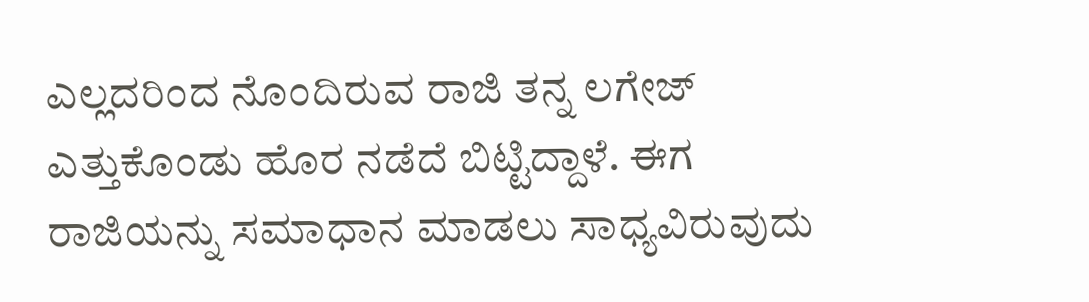ಎಲ್ಲದರಿಂದ ನೊಂದಿರುವ ರಾಜಿ ತನ್ನ ಲಗೇಜ್ ಎತ್ತುಕೊಂಡು ಹೊರ ನಡೆದೆ ಬಿಟ್ಟಿದ್ದಾಳೆ. ಈಗ ರಾಜಿಯನ್ನು ಸಮಾಧಾನ ಮಾಡಲು ಸಾಧ್ಯವಿರುವುದು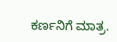ಕರ್ಣನಿಗೆ ಮಾತ್ರ.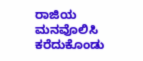ರಾಜಿಯ ಮನವೊಲಿಸಿ ಕರೆದುಕೊಂಡು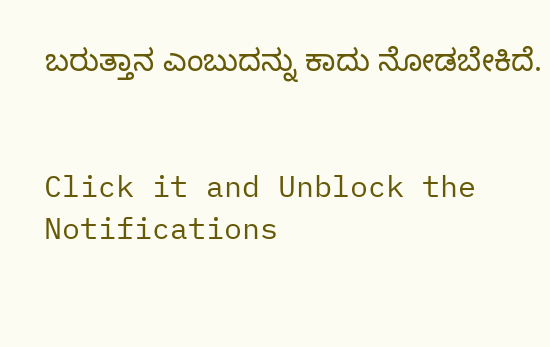ಬರುತ್ತಾನ ಎಂಬುದನ್ನು ಕಾದು ನೋಡಬೇಕಿದೆ.


Click it and Unblock the Notifications